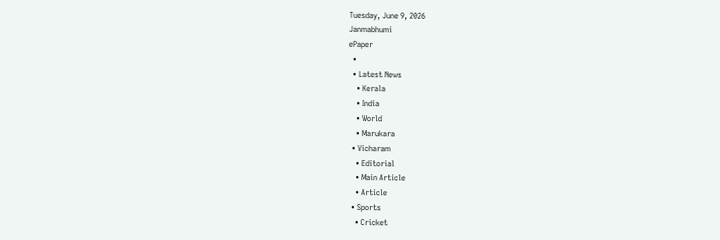Tuesday, June 9, 2026
Janmabhumi
ePaper
  •
  • Latest News
    • Kerala
    • India
    • World
    • Marukara
  • Vicharam
    • Editorial
    • Main Article
    • Article
  • Sports
    • Cricket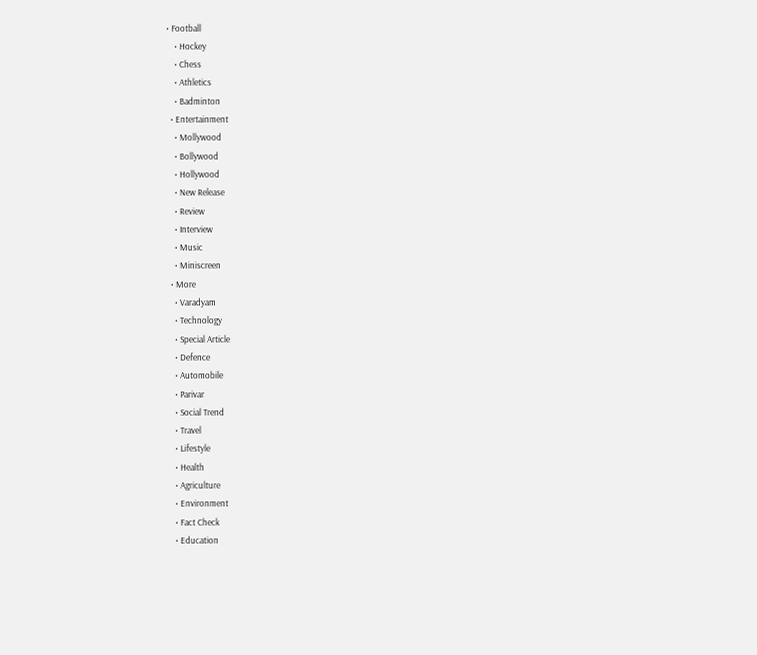• Football
    • Hockey
    • Chess
    • Athletics
    • Badminton
  • Entertainment
    • Mollywood
    • Bollywood
    • Hollywood
    • New Release
    • Review
    • Interview
    • Music
    • Miniscreen
  • More
    • Varadyam
    • Technology
    • Special Article
    • Defence
    • Automobile
    • Parivar
    • Social Trend
    • Travel
    • Lifestyle
    • Health
    • Agriculture
    • Environment
    • Fact Check
    • Education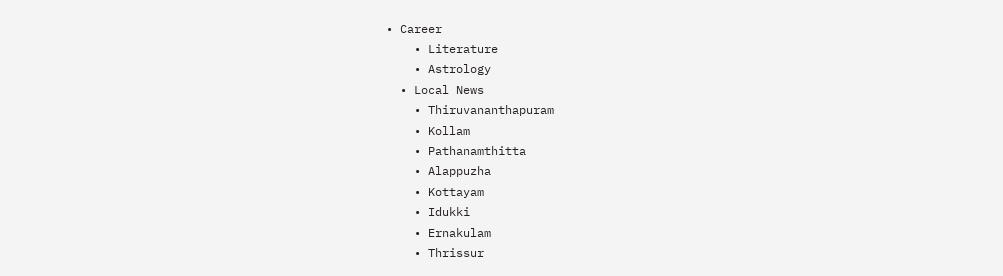• Career
    • Literature
    • Astrology
  • Local News
    • Thiruvananthapuram
    • Kollam
    • Pathanamthitta
    • Alappuzha
    • Kottayam
    • Idukki
    • Ernakulam
    • Thrissur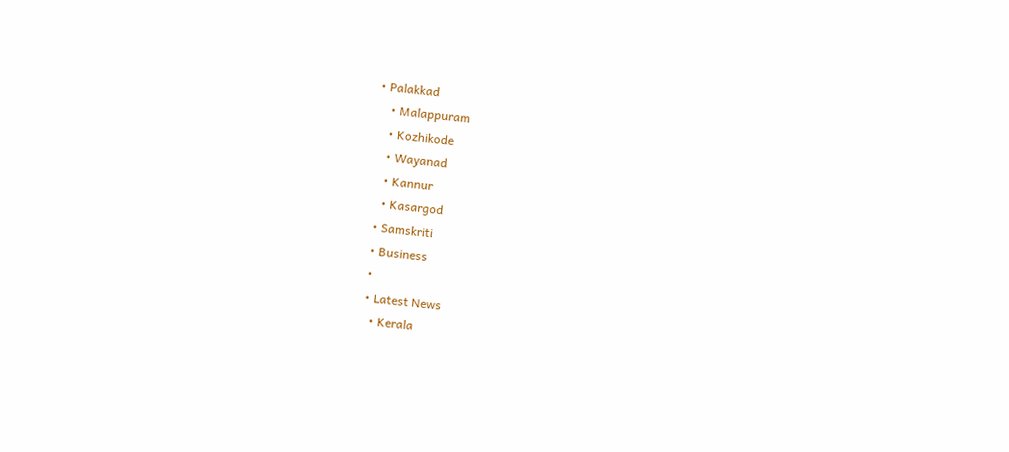• Palakkad
    • Malappuram
    • Kozhikode
    • Wayanad
    • Kannur
    • Kasargod
  • Samskriti
  • Business
  •
  • Latest News
    • Kerala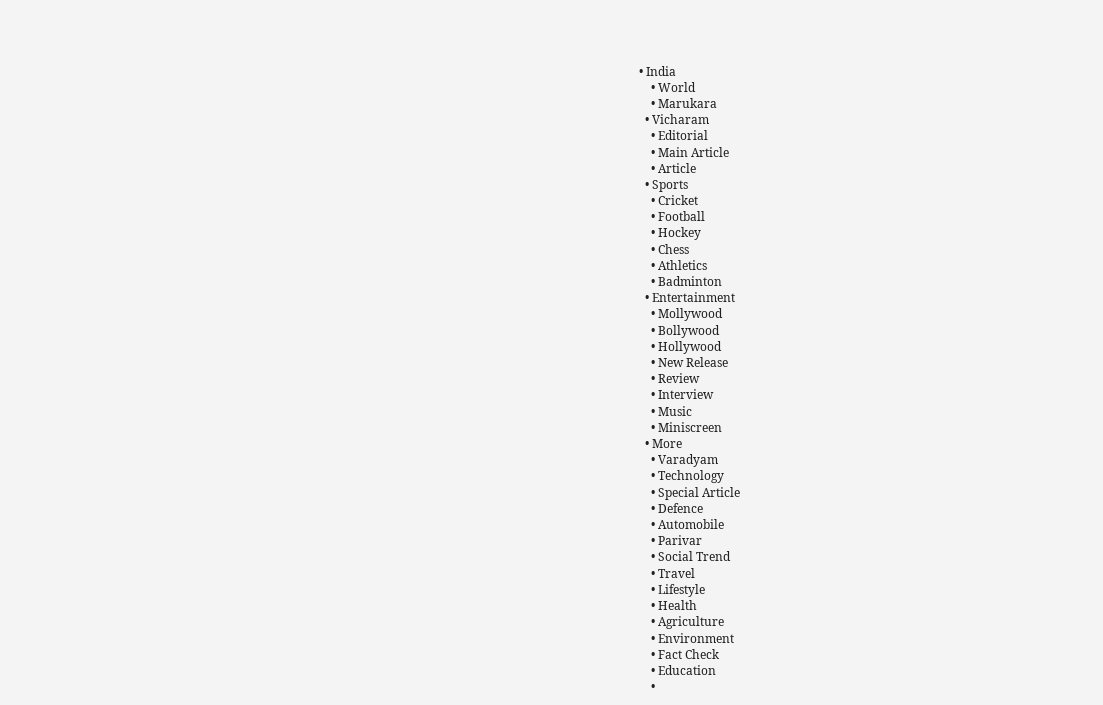• India
    • World
    • Marukara
  • Vicharam
    • Editorial
    • Main Article
    • Article
  • Sports
    • Cricket
    • Football
    • Hockey
    • Chess
    • Athletics
    • Badminton
  • Entertainment
    • Mollywood
    • Bollywood
    • Hollywood
    • New Release
    • Review
    • Interview
    • Music
    • Miniscreen
  • More
    • Varadyam
    • Technology
    • Special Article
    • Defence
    • Automobile
    • Parivar
    • Social Trend
    • Travel
    • Lifestyle
    • Health
    • Agriculture
    • Environment
    • Fact Check
    • Education
    •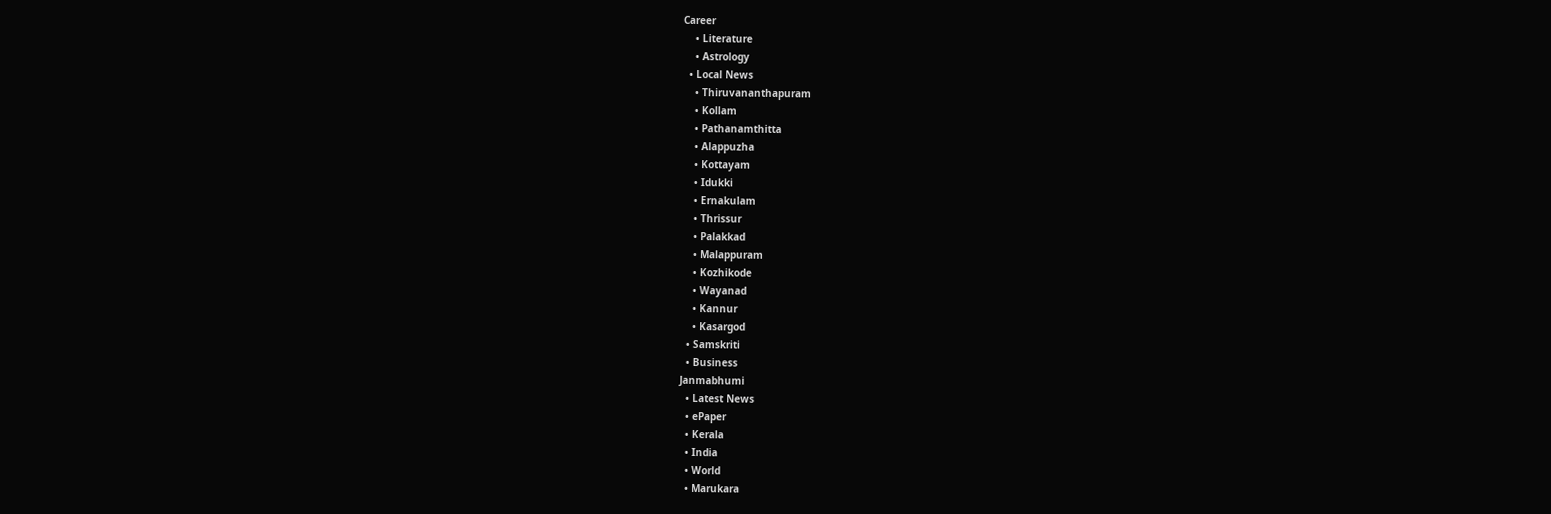Career
    • Literature
    • Astrology
  • Local News
    • Thiruvananthapuram
    • Kollam
    • Pathanamthitta
    • Alappuzha
    • Kottayam
    • Idukki
    • Ernakulam
    • Thrissur
    • Palakkad
    • Malappuram
    • Kozhikode
    • Wayanad
    • Kannur
    • Kasargod
  • Samskriti
  • Business
Janmabhumi
  • Latest News
  • ePaper
  • Kerala
  • India
  • World
  • Marukara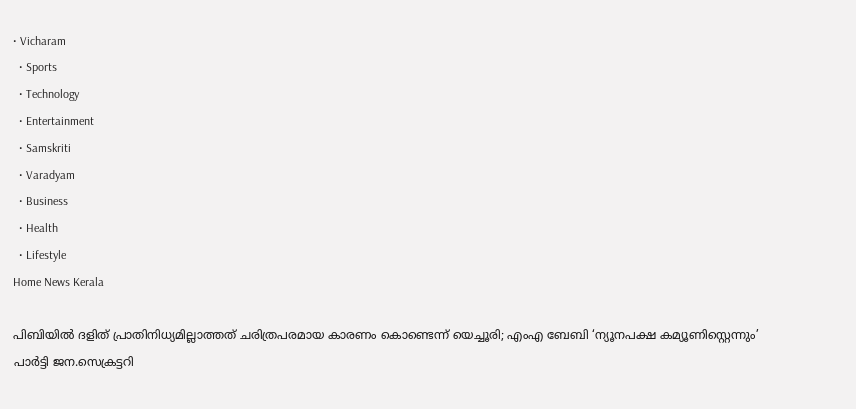• Vicharam
  • Sports
  • Technology
  • Entertainment
  • Samskriti
  • Varadyam
  • Business
  • Health
  • Lifestyle
Home News Kerala

പിബിയില്‍ ദളിത് പ്രാതിനിധ്യമില്ലാത്തത് ചരിത്രപരമായ കാരണം കൊണ്ടെന്ന് യെച്ചൂരി; എംഎ ബേബി ‘ന്യൂനപക്ഷ കമ്യൂണിസ്റ്റെന്നും’ പാര്‍ട്ടി ജന.സെക്രട്ടറി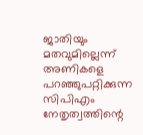ജാതിയും മതവുമില്ലെന്ന് അണികളെ പറഞ്ഞുപറ്റിക്കുന്ന സിപിഎം നേതൃത്വത്തിന്റെ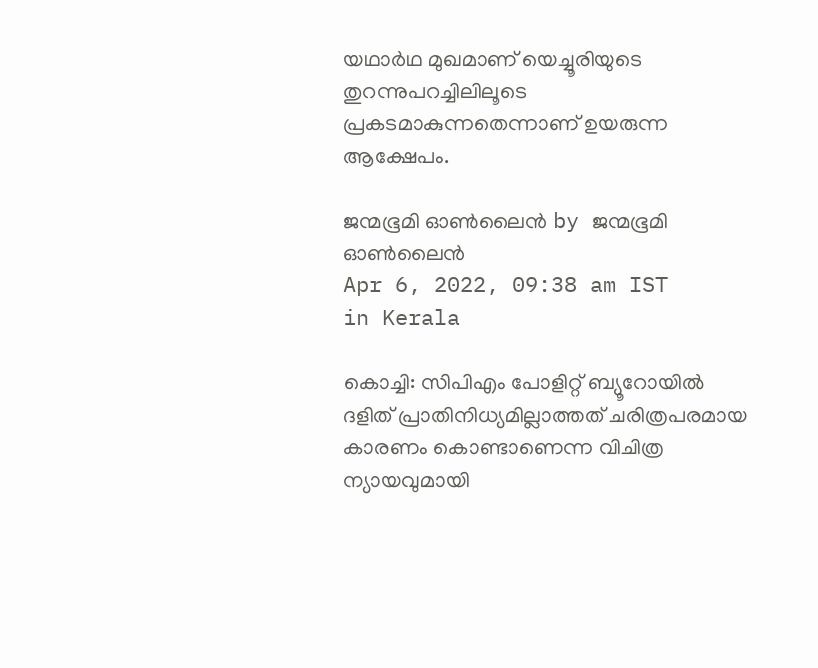യഥാര്‍ഥ മുഖമാണ് യെച്ചൂരിയുടെ തുറന്നുപറച്ചിലിലൂടെ പ്രകടമാകുന്നതെന്നാണ് ഉയരുന്ന ആക്ഷേപം.

ജന്മഭൂമി ഓണ്‍ലൈന്‍ by ജന്മഭൂമി ഓണ്‍ലൈന്‍
Apr 6, 2022, 09:38 am IST
in Kerala

കൊച്ചി: സിപിഎം പോളിറ്റ് ബ്യൂറോയില്‍ ദളിത് പ്രാതിനിധ്യമില്ലാത്തത് ചരിത്രപരമായ കാരണം കൊണ്ടാണെന്ന വിചിത്ര ന്യായവുമായി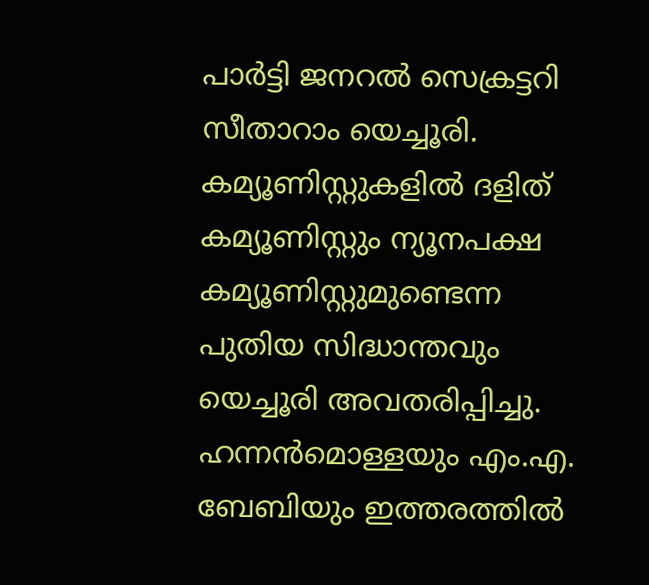പാര്‍ട്ടി ജനറല്‍ സെക്രട്ടറി സീതാറാം യെച്ചൂരി. കമ്യൂണിസ്റ്റുകളില്‍ ദളിത് കമ്യൂണിസ്റ്റും ന്യൂനപക്ഷ കമ്യൂണിസ്റ്റുമുണ്ടെന്ന പുതിയ സിദ്ധാന്തവും യെച്ചൂരി അവതരിപ്പിച്ചു. ഹന്നന്‍മൊള്ളയും എം.എ. ബേബിയും ഇത്തരത്തില്‍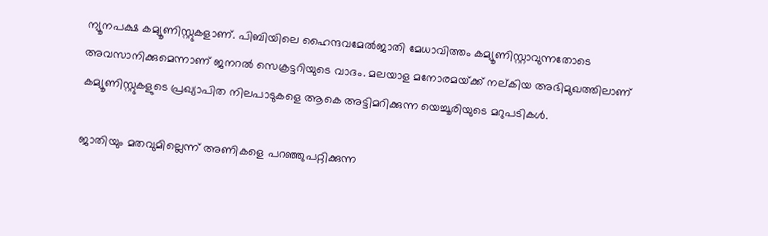ന്യൂനപക്ഷ കമ്യൂണിസ്റ്റുകളാണ്. പിബിയിലെ ഹൈന്ദവമേല്‍ജാതി മേധാവിത്തം കമ്യൂണിസ്റ്റാവുന്നതോടെ അവസാനിക്കുമെന്നാണ് ജനറല്‍ സെക്രട്ടറിയുടെ വാദം. മലയാള മനോരമയ്‌ക്ക് നല്കിയ അഭിമുഖത്തിലാണ് കമ്യൂണിസ്റ്റുകളുടെ പ്രഖ്യാപിത നിലപാടുകളെ ആകെ അട്ടിമറിക്കുന്ന യെച്ചൂരിയുടെ മറുപടികള്‍.

ജാതിയും മതവുമില്ലെന്ന് അണികളെ പറഞ്ഞുപറ്റിക്കുന്ന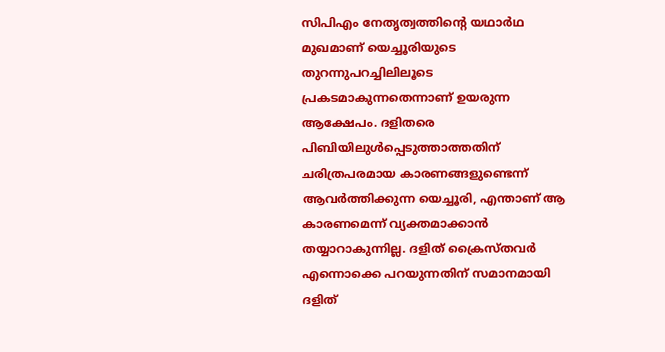സിപിഎം നേതൃത്വത്തിന്റെ യഥാര്‍ഥ മുഖമാണ് യെച്ചൂരിയുടെ തുറന്നുപറച്ചിലിലൂടെ പ്രകടമാകുന്നതെന്നാണ് ഉയരുന്ന ആക്ഷേപം. ദളിതരെ പിബിയിലുള്‍പ്പെടുത്താത്തതിന് ചരിത്രപരമായ കാരണങ്ങളുണ്ടെന്ന് ആവര്‍ത്തിക്കുന്ന യെച്ചൂരി, എന്താണ് ആ കാരണമെന്ന് വ്യക്തമാക്കാന്‍ തയ്യാറാകുന്നില്ല. ദളിത് ക്രൈസ്തവര്‍ എന്നൊക്കെ പറയുന്നതിന് സമാനമായി ദളിത്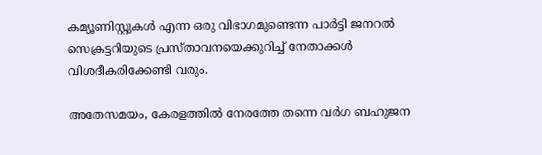കമ്യൂണിസ്റ്റുകള്‍ എന്ന ഒരു വിഭാഗമുണ്ടെന്ന പാര്‍ട്ടി ജനറല്‍ സെക്രട്ടറിയുടെ പ്രസ്താവനയെക്കുറിച്ച് നേതാക്കള്‍ വിശദീകരിക്കേണ്ടി വരും.

അതേസമയം, കേരളത്തില്‍ നേരത്തേ തന്നെ വര്‍ഗ ബഹുജന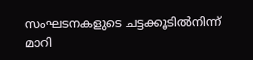സംഘടനകളുടെ ചട്ടക്കൂടില്‍നിന്ന് മാറി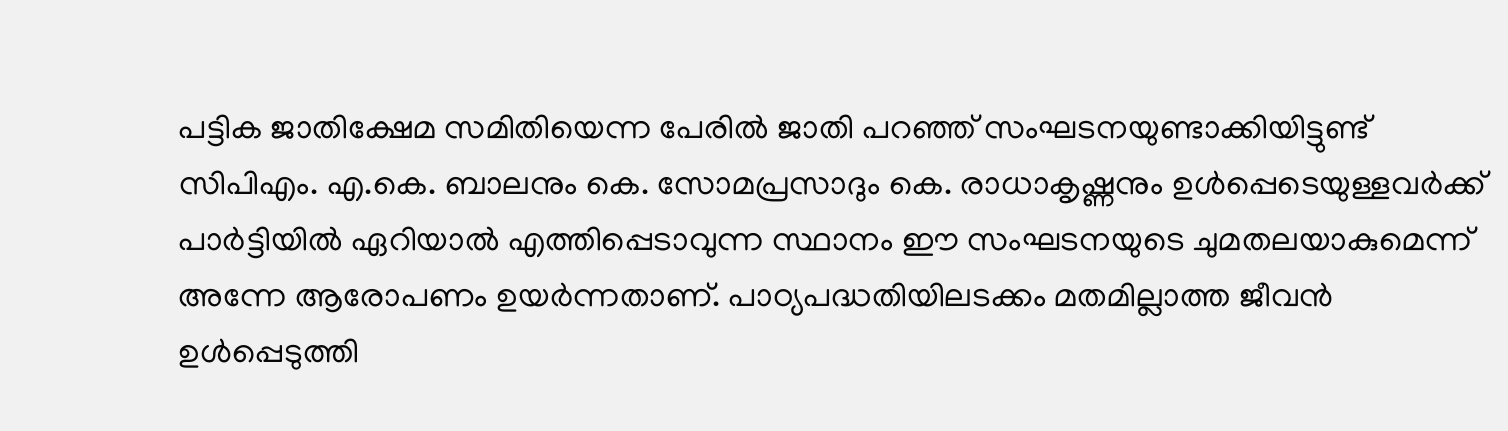പട്ടിക ജാതിക്ഷേമ സമിതിയെന്ന പേരില്‍ ജാതി പറഞ്ഞ് സംഘടനയുണ്ടാക്കിയിട്ടുണ്ട് സിപിഎം. എ.കെ. ബാലനും കെ. സോമപ്രസാദും കെ. രാധാകൃഷ്ണനും ഉള്‍പ്പെടെയുള്ളവര്‍ക്ക് പാര്‍ട്ടിയില്‍ ഏറിയാല്‍ എത്തിപ്പെടാവുന്ന സ്ഥാനം ഈ സംഘടനയുടെ ചുമതലയാകുമെന്ന് അന്നേ ആരോപണം ഉയര്‍ന്നതാണ്. പാഠ്യപദ്ധതിയിലടക്കം മതമില്ലാത്ത ജീവന്‍ ഉള്‍പ്പെടുത്തി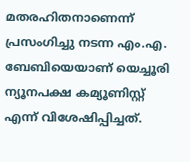മതരഹിതനാണെന്ന് പ്രസംഗിച്ചു നടന്ന എം.എ. ബേബിയെയാണ് യെച്ചൂരി ന്യൂനപക്ഷ കമ്യൂണിസ്റ്റ് എന്ന് വിശേഷിപ്പിച്ചത്.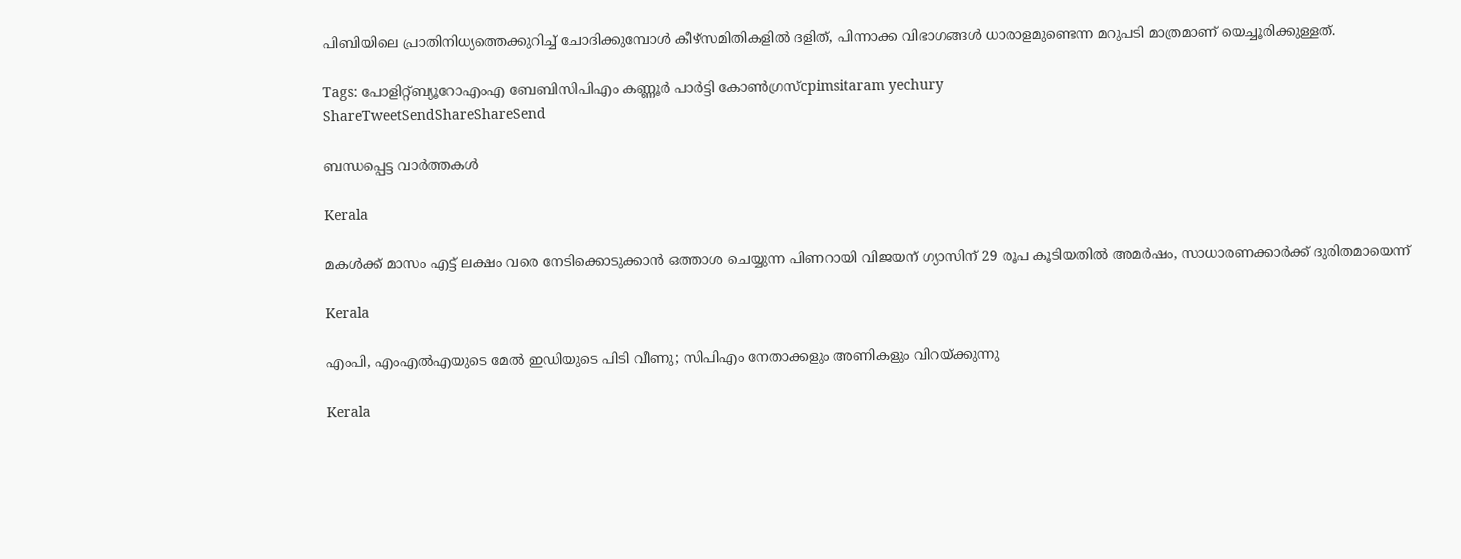പിബിയിലെ പ്രാതിനിധ്യത്തെക്കുറിച്ച് ചോദിക്കുമ്പോള്‍ കീഴ്‌സമിതികളില്‍ ദളിത്, പിന്നാക്ക വിഭാഗങ്ങള്‍ ധാരാളമുണ്ടെന്ന മറുപടി മാത്രമാണ് യെച്ചൂരിക്കുള്ളത്.

Tags: പോളിറ്റ്ബ്യൂറോഎംഎ ബേബിസിപിഎം കണ്ണൂര്‍ പാര്‍ട്ടി കോണ്‍ഗ്രസ്cpimsitaram yechury
ShareTweetSendShareShareSend

ബന്ധപ്പെട്ട വാര്‍ത്തകള്‍

Kerala

മകള്‍ക്ക് മാസം എട്ട് ലക്ഷം വരെ നേടിക്കൊടുക്കാന്‍ ഒത്താശ ചെയ്യുന്ന പിണറായി വിജയന് ഗ്യാസിന് 29 രൂപ കൂടിയതില്‍ അമര്‍ഷം, സാധാരണക്കാര്‍ക്ക് ദുരിതമായെന്ന്

Kerala

എംപി, എംഎൽഎയുടെ മേൽ ഇഡിയുടെ പിടി വീണു; സിപിഎം നേതാക്കളും അണികളും വിറയ്‌ക്കുന്നു

Kerala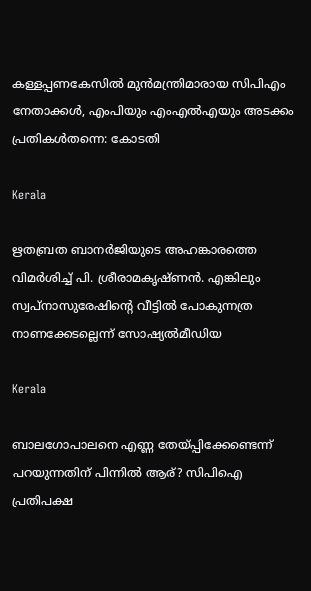കള്ളപ്പണകേസിൽ മുൻമന്ത്രിമാരായ സിപിഎം നേതാക്കൾ, എംപിയും എംഎൽഎയും അടക്കം പ്രതികൾതന്നെ: കോടതി

Kerala

ഋതബ്രത ബാനര്‍ജിയുടെ അഹങ്കാരത്തെ വിമര്‍ശിച്ച് പി. ശ്രീരാമകൃഷ്ണൻ. എങ്കിലും സ്വപ്നാസുരേഷിന്റെ വീട്ടില്‍ പോകുന്നത്ര നാണക്കേടല്ലെന്ന് സോഷ്യല്‍മീഡിയ

Kerala

ബാലഗോപാലനെ എണ്ണ തേയ്‌പ്പിക്കേണ്ടെന്ന് പറയുന്നതിന് പിന്നില്‍ ആര്? സിപിഐ പ്രതിപക്ഷ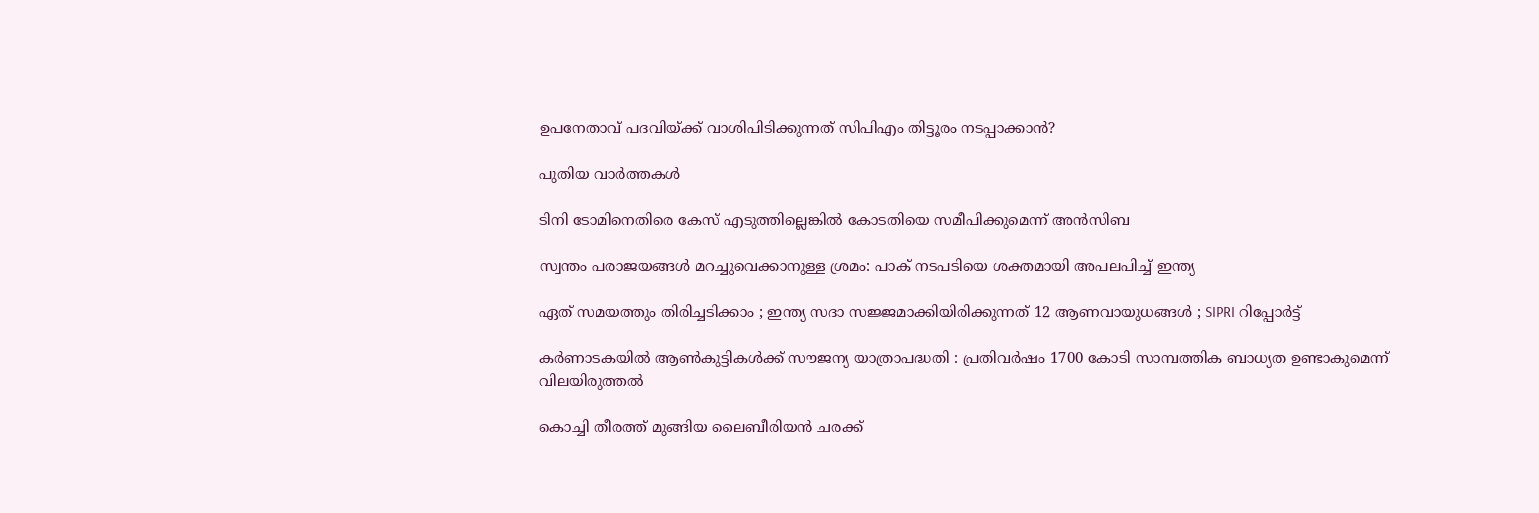ഉപനേതാവ് പദവിയ്‌ക്ക് വാശിപിടിക്കുന്നത് സിപിഎം തിട്ടൂരം നടപ്പാക്കാന്‍?

പുതിയ വാര്‍ത്തകള്‍

ടിനി ടോമിനെതിരെ കേസ് എടുത്തില്ലെങ്കില്‍ കോടതിയെ സമീപിക്കുമെന്ന് അന്‍സിബ

സ്വന്തം പരാജയങ്ങള്‍ മറച്ചുവെക്കാനുള്ള ശ്രമം: പാക് നടപടിയെ ശക്തമായി അപലപിച്ച് ഇന്ത്യ

ഏത് സമയത്തും തിരിച്ചടിക്കാം ; ഇന്ത്യ സദാ സജ്ജമാക്കിയിരിക്കുന്നത് 12 ആണവായുധങ്ങൾ ; SIPRI റിപ്പോർട്ട്

കര്‍ണാടകയില്‍ ആണ്‍കുട്ടികള്‍ക്ക് സൗജന്യ യാത്രാപദ്ധതി : പ്രതിവര്‍ഷം 1700 കോടി സാമ്പത്തിക ബാധ്യത ഉണ്ടാകുമെന്ന് വിലയിരുത്തല്‍

കൊച്ചി തീരത്ത് മുങ്ങിയ ലൈബീരിയന്‍ ചരക്ക്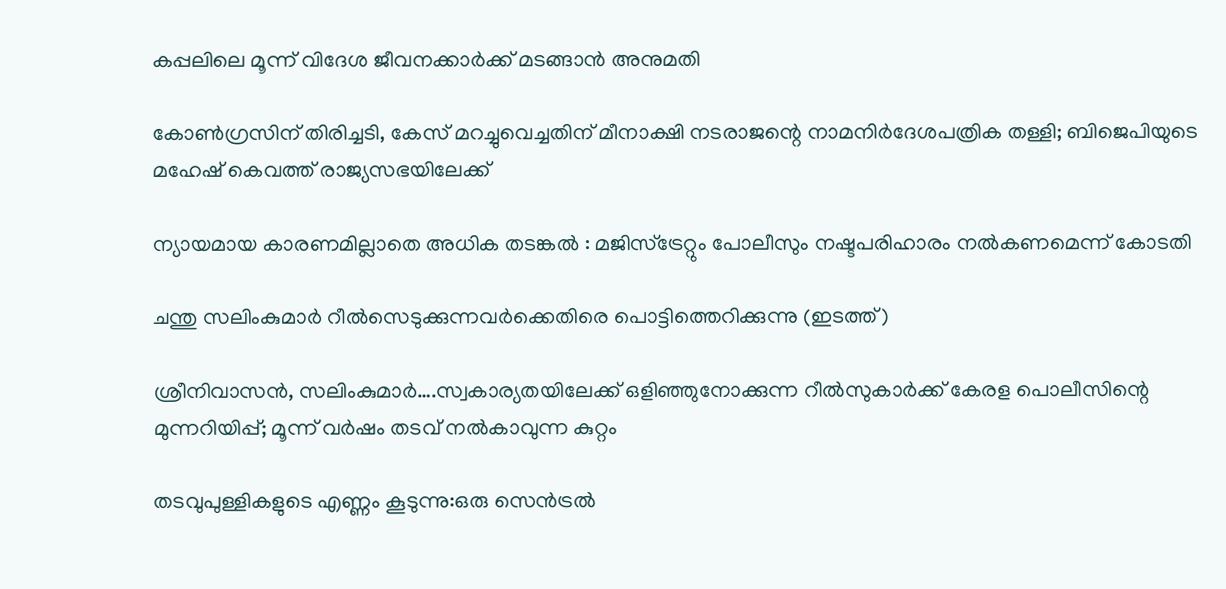കപ്പലിലെ മൂന്ന് വിദേശ ജീവനക്കാര്‍ക്ക് മടങ്ങാന്‍ അനുമതി

കോണ്‍ഗ്രസിന് തിരിച്ചടി, കേസ് മറച്ചുവെച്ചതിന് മീനാക്ഷി നടരാജന്റെ നാമനിര്‍ദേശപത്രിക തള്ളി; ബിജെപിയുടെ മഹേഷ് കെവത്ത് രാജ്യസഭയിലേക്ക്

ന്യായമായ കാരണമില്ലാതെ അധിക തടങ്കല്‍ : മജിസ്ട്രേറ്റും പോലീസും നഷ്ടപരിഹാരം നല്‍കണമെന്ന് കോടതി

ചന്തു സലിംകുമാര്‍ റീല്‍സെടുക്കുന്നവര്‍ക്കെതിരെ പൊട്ടിത്തെറിക്കുന്നു (ഇടത്ത്)

ശ്രീനിവാസന്‍, സലിംകുമാര്‍….സ്വകാര്യതയിലേക്ക് ഒളിഞ്ഞുനോക്കുന്ന റീല്‍സുകാര്‍ക്ക് കേരള പൊലീസിന്റെ മുന്നറിയിപ്പ്; മൂന്ന് വര്‍ഷം തടവ് നല്‍കാവുന്ന കുറ്റം

തടവുപുള്ളികളുടെ എണ്ണം കൂടുന്നു:ഒരു സെന്‍ട്രല്‍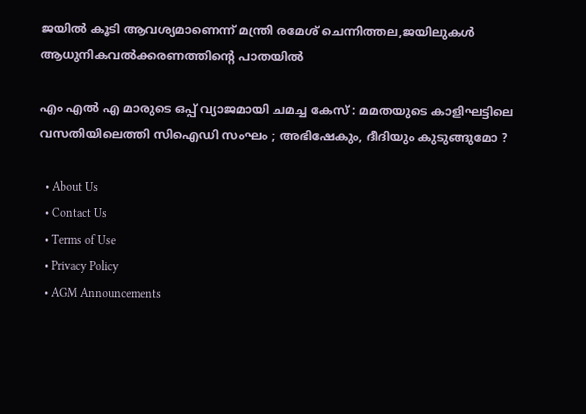ജയില്‍ കൂടി ആവശ്യമാണെന്ന് മന്ത്രി രമേശ് ചെന്നിത്തല,ജയിലുകള്‍ ആധുനികവല്‍ക്കരണത്തിന്റെ പാതയില്‍

എം എൽ എ മാരുടെ ഒപ്പ് വ്യാജമായി ചമച്ച കേസ് : മമതയുടെ കാളിഘട്ടിലെ വസതിയിലെത്തി സിഐഡി സംഘം ; അഭിഷേകും, ദീദിയും കുടുങ്ങുമോ ?

  • About Us
  • Contact Us
  • Terms of Use
  • Privacy Policy
  • AGM Announcements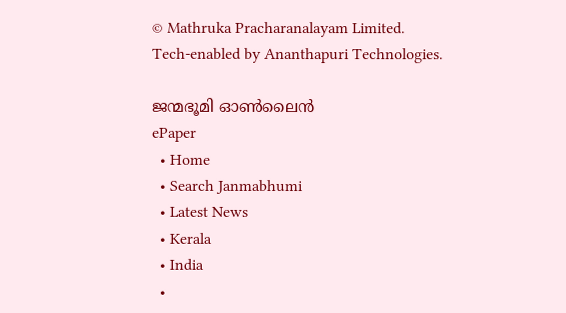© Mathruka Pracharanalayam Limited.
Tech-enabled by Ananthapuri Technologies.

ജന്മഭൂമി ഓണ്‍ലൈന്‍
ePaper
  • Home
  • Search Janmabhumi
  • Latest News
  • Kerala
  • India
  •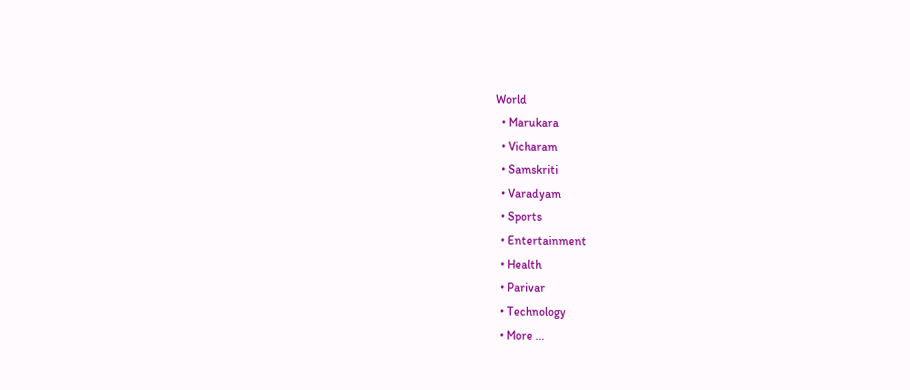World
  • Marukara
  • Vicharam
  • Samskriti
  • Varadyam
  • Sports
  • Entertainment
  • Health
  • Parivar
  • Technology
  • More …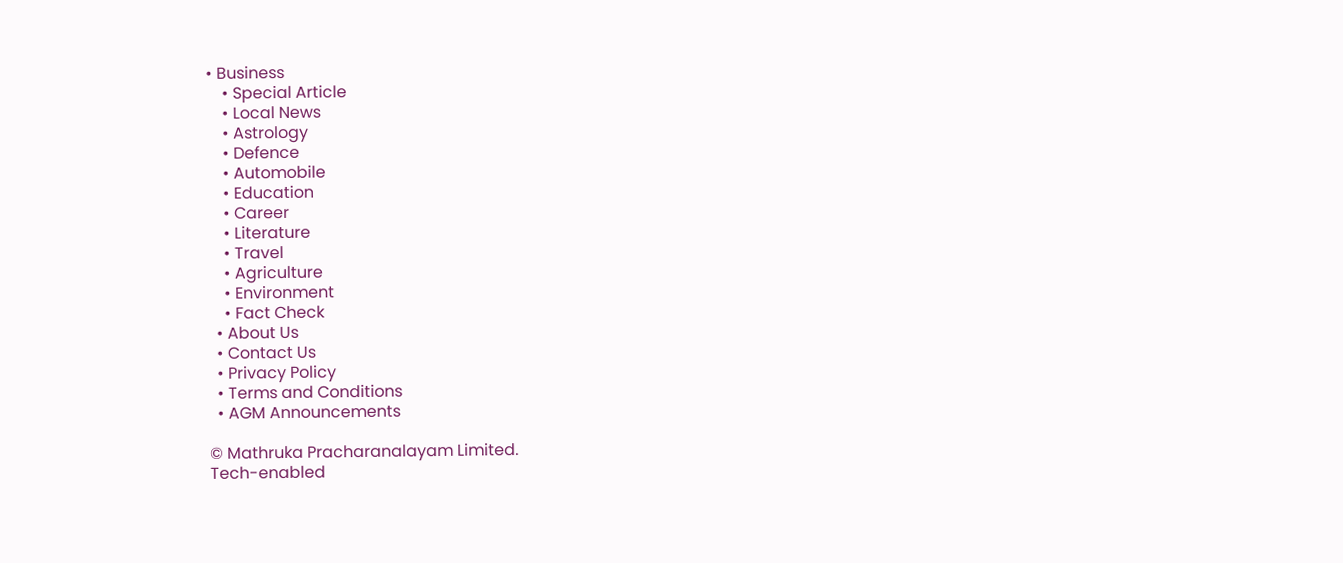• Business
    • Special Article
    • Local News
    • Astrology
    • Defence
    • Automobile
    • Education
    • Career
    • Literature
    • Travel
    • Agriculture
    • Environment
    • Fact Check
  • About Us
  • Contact Us
  • Privacy Policy
  • Terms and Conditions
  • AGM Announcements

© Mathruka Pracharanalayam Limited.
Tech-enabled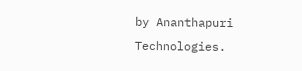by Ananthapuri Technologies.